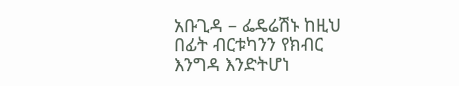አቡጊዳ – ፌዴሬሽኑ ከዚህ በፊት ብርቱካንን የክብር እንግዳ እንድትሆነ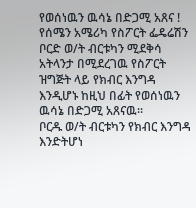የወሰነዉን ዉሳኔ በድጋሚ አጸና !
የሰሜን አሜሪካ የስፖርት ፌዴሬሽን ቦርድ ወ/ት ብርቱካን ሚደቅሳ አትላንታ በሚደረገዉ የስፖርት ዝግጅት ላይ የክብር እንግዳ እንዲሆኑ ከዚህ በፊት የወሰነዉን ዉሳኔ በድጋሚ አጸናዉ።
ቦርዱ ወ/ት ብርቱካን የክብር እንግዳ እንድትሆነ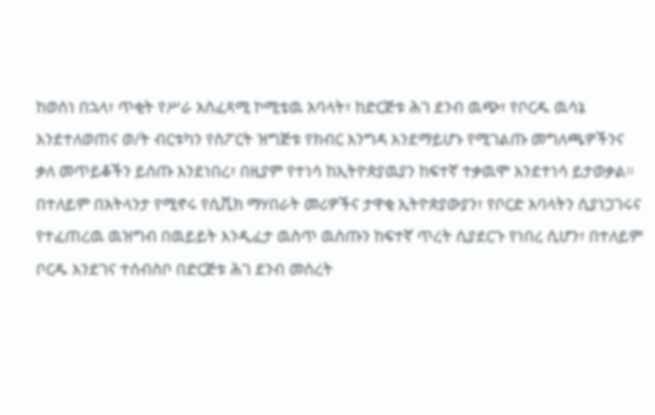ከወሰነ በኋላ፣ ጥቂት የሥራ አስፈጻሚ ኮሚቴዉ አባላት፣ ከድርጅቱ ሕገ ደንብ ዉጭ፣ የቦርዱ ዉሳኔ እንደተለወጠና ወ/ት ብርቱካን የስፖርት ዝግጅቱ የክብር እንግዳ እንደማይሆኑ የሚገልጡ መግለጫዎችንና ቃለ መጥይቆችን ይሰጡ እንደነበረ፣ በዚያም የተነሳ ከኢትዮጵያዉያን ከፍተኛ ተቃዉሞ እንደተነሳ ይታወቃል።
በተለይም በአትላንታ የሚኖሩ የሲቪክ ማሃበራት መሪዎችና ታዋቂ ኢትዮጵያውያን፣ የቦርድ አባላትን ሲያነጋገሩና የተፈጠረዉ ዉዝግብ በዉይይት እንዲፈታ ዉስጥ ዉስጡን ከፍተኛ ጥረት ሲያደርጉ የነበረ ሲሆን፣ በተለይም ቦርዱ እንደገና ተሰብስቦ በድርጅቱ ሕገ ደንብ መሰረት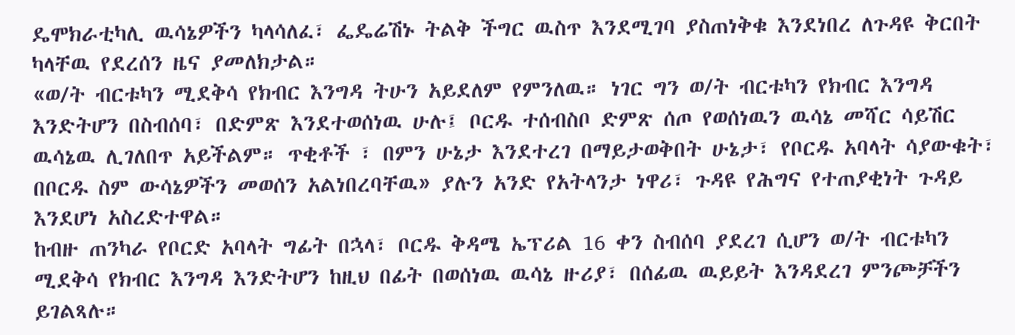ዴሞክራቲካሊ ዉሳኔዎችን ካላሳለፈ፣ ፌዴሬሽኑ ትልቅ ችግር ዉስጥ እንደሚገባ ያስጠነቅቁ እንደነበረ ለጉዳዩ ቅርበት ካላቸዉ የደረሰን ዜና ያመለክታል።
«ወ/ት ብርቱካን ሚደቅሳ የክብር እንግዳ ትሁን አይደለም የምንለዉ። ነገር ግን ወ/ት ብርቱካን የክብር እንግዳ እንድትሆን በስብሰባ፣ በድምጽ እንደተወሰነዉ ሁሉ፤ ቦርዱ ተሰብስቦ ድምጽ ሰጦ የወሰነዉን ዉሳኔ መሻር ሳይሽር ዉሳኔዉ ሊገለበጥ አይችልም። ጥቂቶች ፣ በምን ሁኔታ እንደተረገ በማይታወቅበት ሁኔታ፣ የቦርዱ አባላት ሳያውቁት፣ በቦርዱ ስም ውሳኔዎችን መወሰን አልነበረባቸዉ» ያሉን አንድ የአትላንታ ነዋሪ፣ ጉዳዩ የሕግና የተጠያቂነት ጉዳይ እንደሆነ አስረድተዋል።
ከብዙ ጠንካራ የቦርድ አባላት ግፊት በኋላ፣ ቦርዱ ቅዳሜ ኤፕሪል 16 ቀን ስብሰባ ያደረገ ሲሆን ወ/ት ብርቱካን ሚደቅሳ የክብር እንግዳ እንድትሆን ከዚህ በፊት በወሰነዉ ዉሳኔ ዙሪያ፣ በሰፊዉ ዉይይት እንዳደረገ ምንጮቻችን ይገልጻሉ።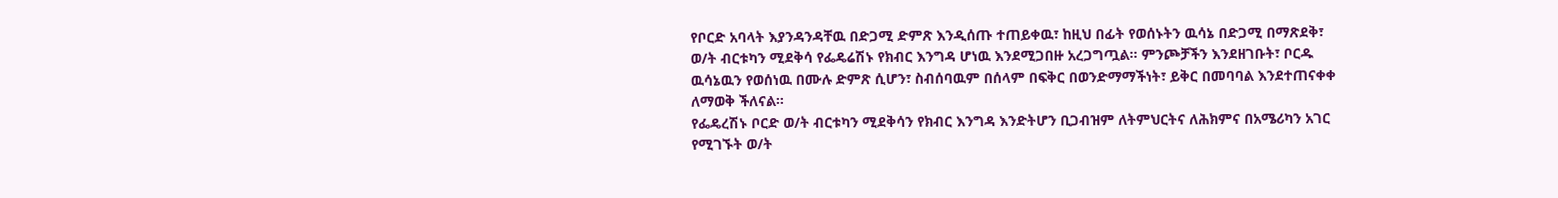የቦርድ አባላት እያንዳንዳቸዉ በድጋሚ ድምጽ እንዲሰጡ ተጠይቀዉ፣ ከዚህ በፊት የወሰኑትን ዉሳኔ በድጋሚ በማጽደቅ፣ ወ/ት ብርቱካን ሚደቅሳ የፌዴሬሽኑ የክብር እንግዳ ሆነዉ እንደሚጋበዙ አረጋግጧል። ምንጮቻችን እንደዘገቡት፣ ቦርዱ ዉሳኔዉን የወሰነዉ በሙሉ ድምጽ ሲሆን፣ ስብሰባዉም በሰላም በፍቅር በወንድማማችነት፣ ይቅር በመባባል እንደተጠናቀቀ ለማወቅ ችለናል።
የፌዴረሽኑ ቦርድ ወ/ት ብርቱካን ሚደቅሳን የክብር እንግዳ እንድትሆን ቢጋብዝም ለትምህርትና ለሕክምና በአሜሪካን አገር የሚገኙት ወ/ት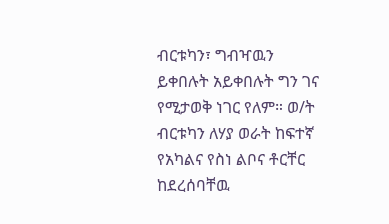ብርቱካን፣ ግብዣዉን ይቀበሉት አይቀበሉት ግን ገና የሚታወቅ ነገር የለም። ወ/ት ብርቱካን ለሃያ ወራት ከፍተኛ የአካልና የስነ ልቦና ቶርቸር ከደረሰባቸዉ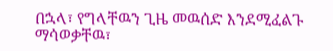በኋላ፣ የግላቸዉን ጊዜ መዉሰድ እንደሚፈልጉ ማሳወቃቸዉ፣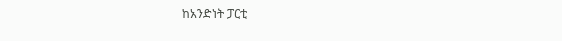ከአንድነት ፓርቲ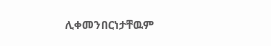ሊቀመንበርነታቸዉም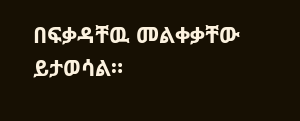በፍቃዳቸዉ መልቀቃቸው ይታወሳል።